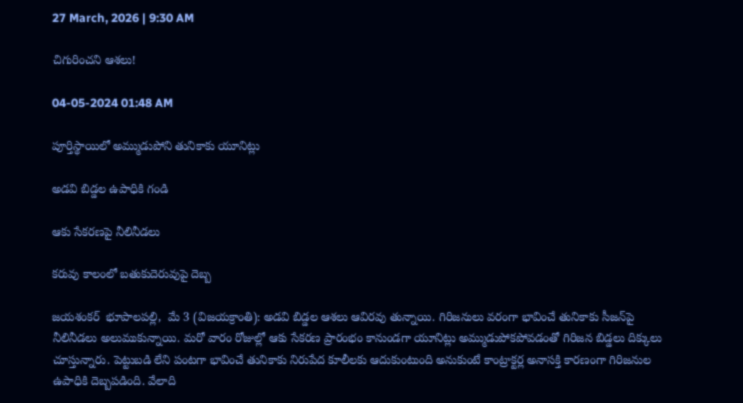27 March, 2026 | 9:30 AM

చిగురించని ఆశలు!

04-05-2024 01:48 AM

పూర్తిస్థాయిలో అమ్ముడుపోని తునికాకు యూనిట్లు

అడవి బిడ్డల ఉపాధికి గండి

ఆకు సేకరణపై నీలినీడలు

కరువు కాలంలో బతుకుదెరువుపై దెబ్బ

జయశంకర్  భూపాలపల్లి,  మే 3 (విజయక్రాంతి): అడవి బిడ్డల ఆశలు ఆవిరవు తున్నాయి. గిరిజనులు వరంగా భావించే తునికాకు సీజన్‌పై నీలినీడలు అలుముకున్నాయి. మరో వారం రోజుల్లో ఆకు సేకరణ ప్రారంభం కానుండగా యూనిట్లు అమ్ముడుపోకపోవడంతో గిరిజన బిడ్డలు దిక్కులు చూస్తున్నారు. పెట్టుబడి లేని పంటగా భావించే తునికాకు నిరుపేద కూలీలకు ఆదుకుంటుంది అనుకుంటే కాంట్రాక్టర్ల అనాసక్తి కారణంగా గిరిజనుల ఉపాధికి దెబ్బపడింది. వేలాది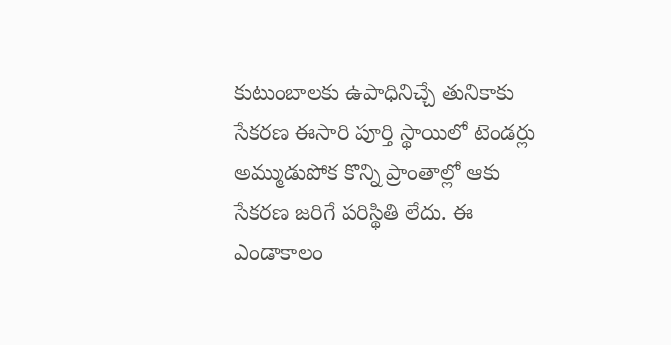కుటుంబాలకు ఉపాధినిచ్చే తునికాకు సేకరణ ఈసారి పూర్తి స్థాయిలో టెండర్లు అమ్ముడుపోక కొన్ని ప్రాంతాల్లో ఆకు సేకరణ జరిగే పరిస్థితి లేదు. ఈ ఎండాకాలం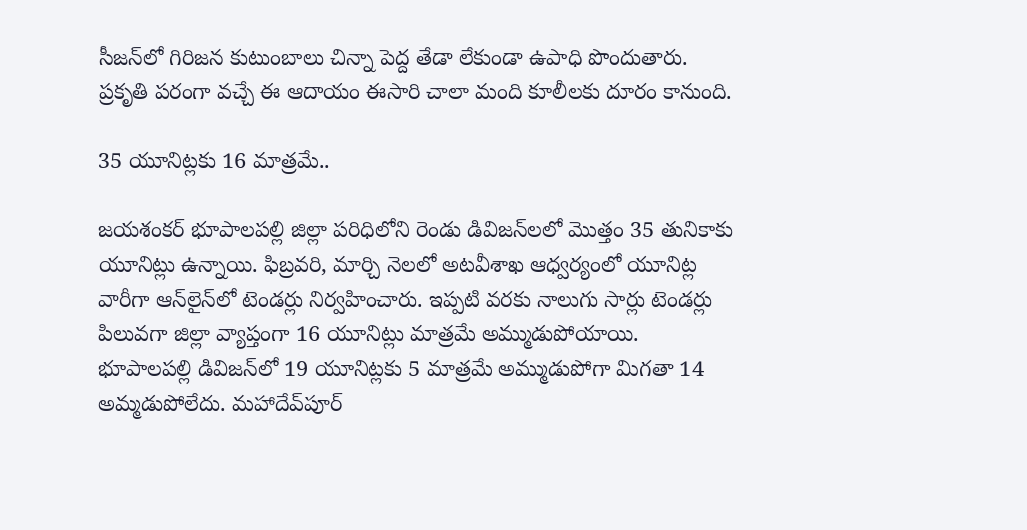సీజన్‌లో గిరిజన కుటుంబాలు చిన్నా పెద్ద తేడా లేకుండా ఉపాధి పొందుతారు. ప్రకృతి పరంగా వచ్చే ఈ ఆదాయం ఈసారి చాలా మంది కూలీలకు దూరం కానుంది.

35 యూనిట్లకు 16 మాత్రమే..

జయశంకర్ భూపాలపల్లి జిల్లా పరిధిలోని రెండు డివిజన్‌లలో మొత్తం 35 తునికాకు యూనిట్లు ఉన్నాయి. ఫిబ్రవరి, మార్చి నెలలో అటవీశాఖ ఆధ్వర్యంలో యూనిట్ల వారీగా ఆన్‌లైన్‌లో టెండర్లు నిర్వహించారు. ఇప్పటి వరకు నాలుగు సార్లు టెండర్లు పిలువగా జిల్లా వ్యాప్తంగా 16 యూనిట్లు మాత్రమే అమ్ముడుపోయాయి. భూపాలపల్లి డివిజన్‌లో 19 యూనిట్లకు 5 మాత్రమే అమ్ముడుపోగా మిగతా 14 అమ్మడుపోలేదు. మహాదేవ్‌పూర్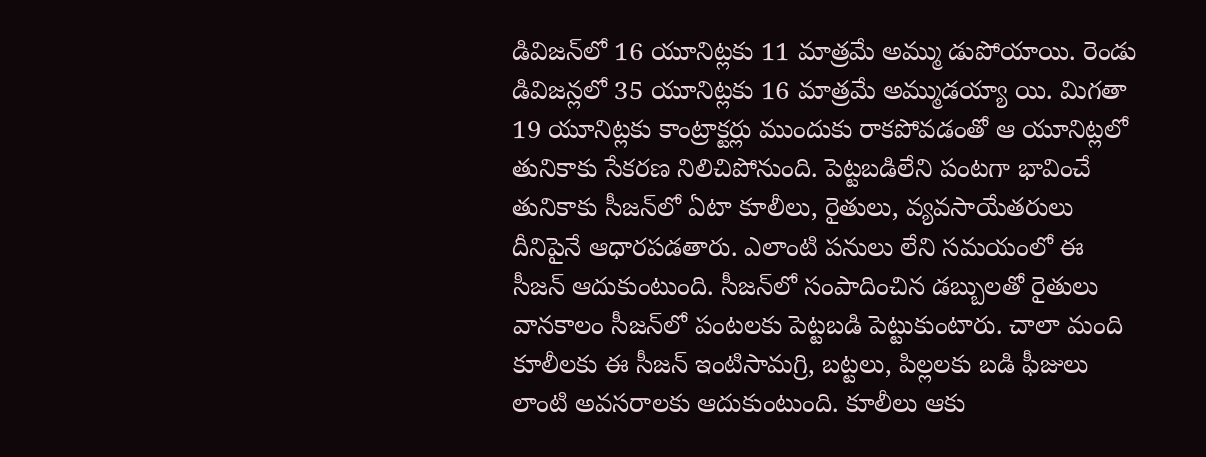డివిజన్‌లో 16 యూనిట్లకు 11 మాత్రమే అమ్ము డుపోయాయి. రెండు డివిజన్లలో 35 యూనిట్లకు 16 మాత్రమే అమ్ముడయ్యా యి. మిగతా 19 యూనిట్లకు కాంట్రాక్టర్లు ముందుకు రాకపోవడంతో ఆ యూనిట్లలో తునికాకు సేకరణ నిలిచిపోనుంది. పెట్టబడిలేని పంటగా భావించే తునికాకు సీజన్‌లో ఏటా కూలీలు, రైతులు, వ్యవసాయేతరులు దీనిపైనే ఆధారపడతారు. ఎలాంటి పనులు లేని సమయంలో ఈ సీజన్ ఆదుకుంటుంది. సీజన్‌లో సంపాదించిన డబ్బులతో రైతులు వానకాలం సీజన్‌లో పంటలకు పెట్టబడి పెట్టుకుంటారు. చాలా మంది కూలీలకు ఈ సీజన్ ఇంటిసామగ్రి, బట్టలు, పిల్లలకు బడి ఫీజులు లాంటి అవసరాలకు ఆదుకుంటుంది. కూలీలు ఆకు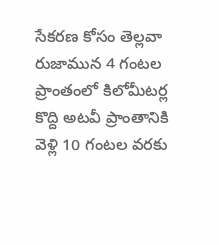సేకరణ కోసం తెల్లవా రుజామున 4 గంటల ప్రాంతంలో కిలోమీటర్ల కొద్ది అటవీ ప్రాంతానికి వెళ్లి 10 గంటల వరకు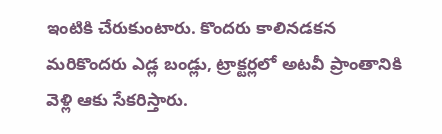ఇంటికి చేరుకుంటారు. కొందరు కాలినడకన మరికొందరు ఎడ్ల బండ్లు, ట్రాక్టర్లలో అటవీ ప్రాంతానికి వెళ్లి ఆకు సేకరిస్తారు.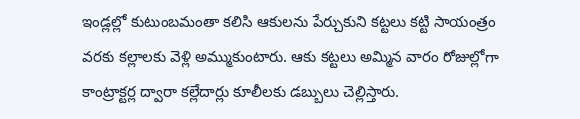ఇండ్లల్లో కుటుంబమంతా కలిసి ఆకులను పేర్చుకుని కట్టలు కట్టి సాయంత్రం వరకు కల్లాలకు వెళ్లి అమ్ముకుంటారు. ఆకు కట్టలు అమ్మిన వారం రోజుల్లోగా కాంట్రాక్టర్ల ద్వారా కల్లేదార్లు కూలీలకు డబ్బులు చెల్లిస్తారు.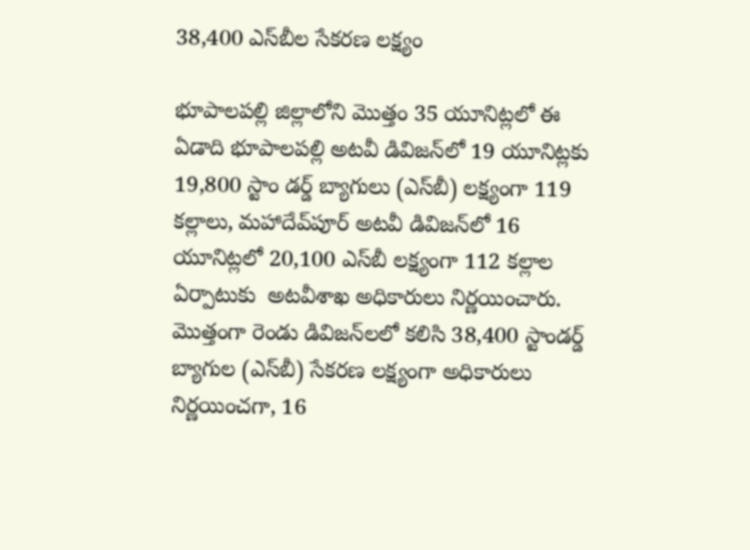38,400 ఎస్‌బీల సేకరణ లక్ష్యం

భూపాలపల్లి జిల్లాలోని మొత్తం 35 యూనిట్లలో ఈ ఏడాది భూపాలపల్లి అటవీ డివిజన్‌లో 19 యూనిట్లకు 19,800 స్టాం డర్డ్ బ్యాగులు (ఎస్‌బీ) లక్ష్యంగా 119 కల్లాలు, మహాదేవ్‌పూర్ అటవీ డివిజన్‌లో 16 యూనిట్లలో 20,100 ఎస్‌బీ లక్ష్యంగా 112 కల్లాల ఏర్పాటుకు  అటవీశాఖ అధికారులు నిర్ణయించారు. మొత్తంగా రెండు డివిజన్‌లలో కలిసి 38,400 స్టాండర్డ్ బ్యాగుల (ఎస్‌బీ) సేకరణ లక్ష్యంగా అధికారులు నిర్ణయించగా, 16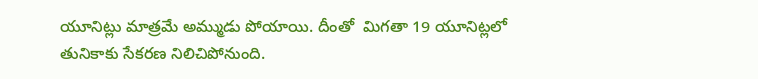యూనిట్లు మాత్రమే అమ్ముడు పోయాయి. దీంతో  మిగతా 19 యూనిట్లలో తునికాకు సేకరణ నిలిచిపోనుంది.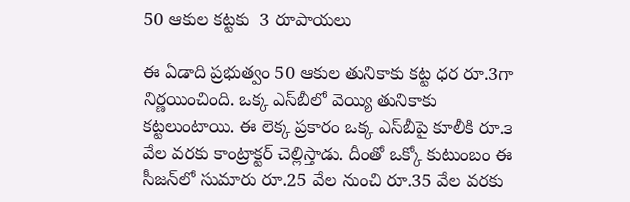50 ఆకుల కట్టకు  3 రూపాయలు

ఈ ఏడాది ప్రభుత్వం 50 ఆకుల తునికాకు కట్ట ధర రూ.3గా నిర్ణయించింది. ఒక్క ఎస్‌బీలో వెయ్యి తునికాకు కట్టలుంటాయి. ఈ లెక్క ప్రకారం ఒక్క ఎస్‌బీపై కూలీకి రూ.౩ వేల వరకు కాంట్రాక్టర్ చెల్లిస్తాడు. దీంతో ఒక్కో కుటుంబం ఈ సీజన్‌లో సుమారు రూ.25 వేల నుంచి రూ.35 వేల వరకు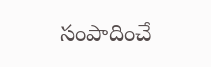సంపాదించే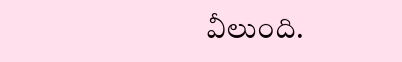వీలుంది.